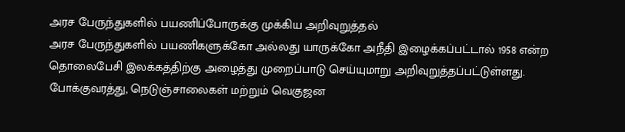அரச பேருந்துகளில் பயணிப்போருக்கு முக்கிய அறிவுறுத்தல்
அரச பேருந்துகளில் பயணிகளுக்கோ அல்லது யாருக்கோ அநீதி இழைக்கப்பட்டால் 1958 என்ற தொலைபேசி இலக்கத்திற்கு அழைத்து முறைப்பாடு செய்யுமாறு அறிவுறுத்தப்பட்டுள்ளது.
போக்குவரத்து, நெடுஞ்சாலைகள் மற்றும் வெகுஜன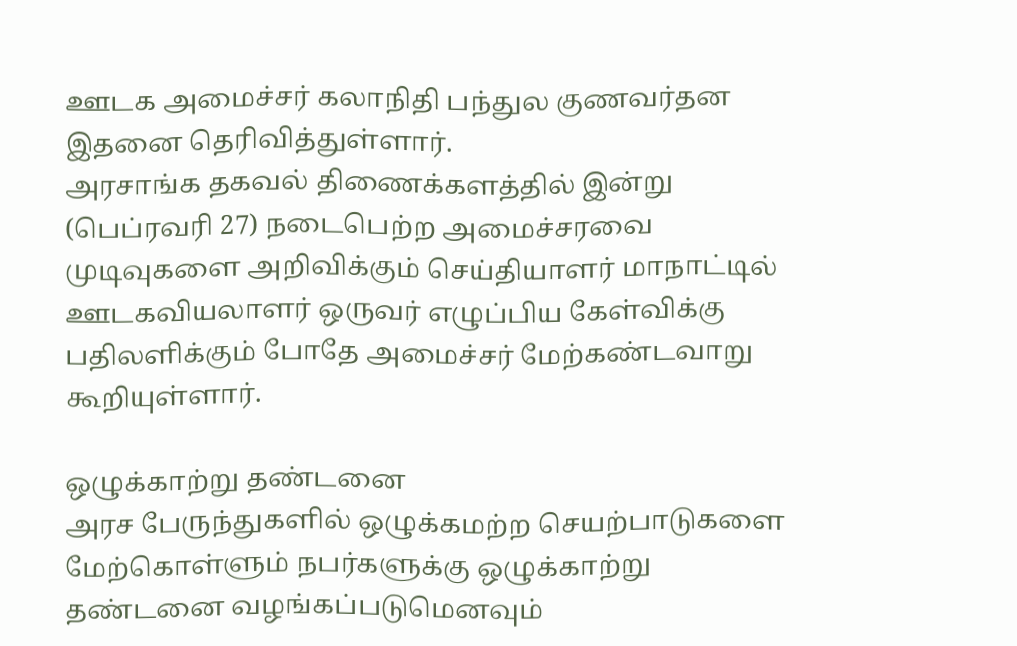ஊடக அமைச்சர் கலாநிதி பந்துல குணவர்தன இதனை தெரிவித்துள்ளார்.
அரசாங்க தகவல் திணைக்களத்தில் இன்று (பெப்ரவரி 27) நடைபெற்ற அமைச்சரவை முடிவுகளை அறிவிக்கும் செய்தியாளர் மாநாட்டில் ஊடகவியலாளர் ஒருவர் எழுப்பிய கேள்விக்கு பதிலளிக்கும் போதே அமைச்சர் மேற்கண்டவாறு கூறியுள்ளார்.

ஒழுக்காற்று தண்டனை
அரச பேருந்துகளில் ஒழுக்கமற்ற செயற்பாடுகளை மேற்கொள்ளும் நபர்களுக்கு ஒழுக்காற்று தண்டனை வழங்கப்படுமெனவும்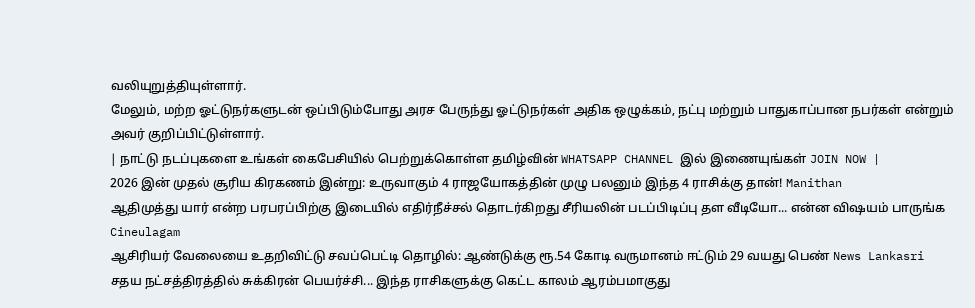வலியுறுத்தியுள்ளார்.
மேலும், மற்ற ஓட்டுநர்களுடன் ஒப்பிடும்போது அரச பேருந்து ஓட்டுநர்கள் அதிக ஒழுக்கம், நட்பு மற்றும் பாதுகாப்பான நபர்கள் என்றும் அவர் குறிப்பிட்டுள்ளார்.
| நாட்டு நடப்புகளை உங்கள் கைபேசியில் பெற்றுக்கொள்ள தமிழ்வின் WHATSAPP CHANNEL இல் இணையுங்கள் JOIN NOW |
2026 இன் முதல் சூரிய கிரகணம் இன்று: உருவாகும் 4 ராஜயோகத்தின் முழு பலனும் இந்த 4 ராசிக்கு தான்! Manithan
ஆதிமுத்து யார் என்ற பரபரப்பிற்கு இடையில் எதிர்நீச்சல் தொடர்கிறது சீரியலின் படப்பிடிப்பு தள வீடியோ... என்ன விஷயம் பாருங்க Cineulagam
ஆசிரியர் வேலையை உதறிவிட்டு சவப்பெட்டி தொழில்: ஆண்டுக்கு ரூ.54 கோடி வருமானம் ஈட்டும் 29 வயது பெண் News Lankasri
சதய நட்சத்திரத்தில் சுக்கிரன் பெயர்ச்சி... இந்த ராசிகளுக்கு கெட்ட காலம் ஆரம்பமாகுது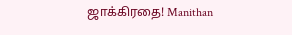ஜாக்கிரதை! Manithan